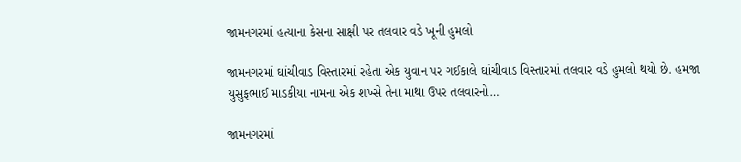જામનગરમાં હત્યાના કેસના સાક્ષી પર તલવાર વડે ખૂની હુમલો

જામનગરમાં ઘાંચીવાડ વિસ્તારમાં રહેતા એક યુવાન પર ગઈકાલે ઘાંચીવાડ વિસ્તારમાં તલવાર વડે હુમલો થયો છે. હમજા યુસુફભાઈ માડકીયા નામના એક શખ્સે તેના માથા ઉપર તલવારનો…

જામનગરમાં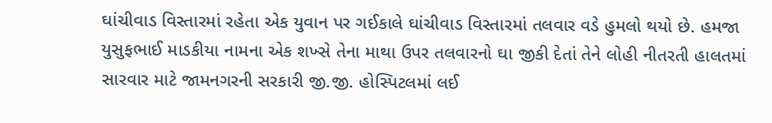ઘાંચીવાડ વિસ્તારમાં રહેતા એક યુવાન પર ગઈકાલે ઘાંચીવાડ વિસ્તારમાં તલવાર વડે હુમલો થયો છે. હમજા યુસુફભાઈ માડકીયા નામના એક શખ્સે તેના માથા ઉપર તલવારનો ઘા જીકી દેતાં તેને લોહી નીતરતી હાલતમાં સારવાર માટે જામનગરની સરકારી જી.જી. હોસ્પિટલમાં લઈ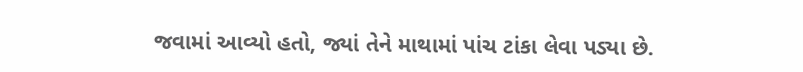જવામાં આવ્યો હતો, જ્યાં તેને માથામાં પાંચ ટાંકા લેવા પડ્યા છે.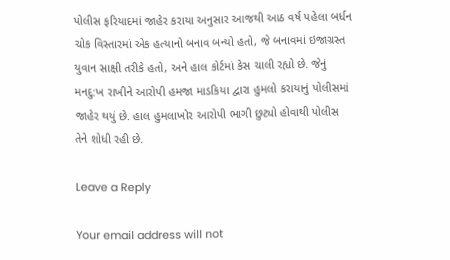પોલીસ ફરિયાદમાં જાહેર કરાયા અનુસાર આજથી આઠ વર્ષ પહેલા બર્ધન ચોક વિસ્તારમાં એક હત્યાનો બનાવ બન્યો હતો, જે બનાવમાં ઇજાગ્રસ્ત યુવાન સાક્ષી તરીકે હતો, અને હાલ કોર્ટમાં કેસ ચાલી રહ્યો છે. જેનું મનદુ:ખ રાખીને આરોપી હમજા માડકિયા દ્વારા હુમલો કરાયાનું પોલીસમાં જાહેર થયું છે. હાલ હુમલાખોર આરોપી ભાગી છુટ્યો હોવાથી પોલીસ તેને શોધી રહી છે.

Leave a Reply

Your email address will not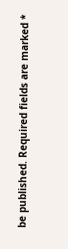be published. Required fields are marked *